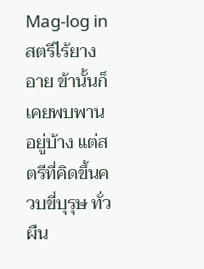Mag-log inสตรีไร้ยางอาย ข้านั้นก็เคยพบพานอยู่บ้าง แต่สตรีที่คิดขึ้นควบขี่บุรุษ ทั่วผืน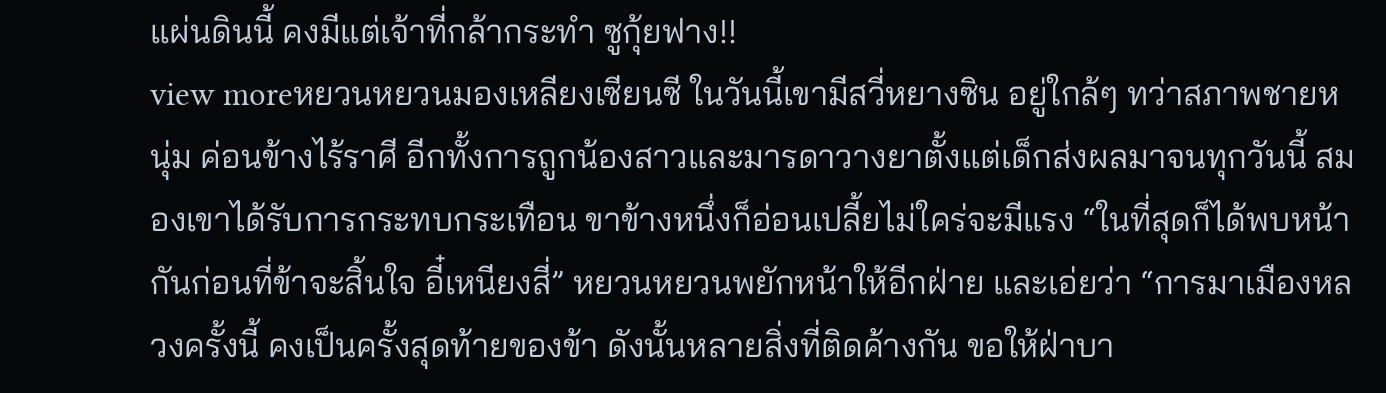แผ่นดินนี้ คงมีแต่เจ้าที่กล้ากระทำ ซูกุ้ยฟาง!!
view moreหยวนหยวนมองเหลียงเซียนซี ในวันนี้เขามีสวี่หยางซิน อยู่ใกล้ๆ ทว่าสภาพชายหนุ่ม ค่อนข้างไร้ราศี อีกทั้งการถูกน้องสาวและมารดาวางยาตั้งแต่เด็กส่งผลมาจนทุกวันนี้ สมองเขาได้รับการกระทบกระเทือน ขาข้างหนึ่งก็อ่อนเปลี้ยไม่ใคร่จะมีแรง “ในที่สุดก็ได้พบหน้ากันก่อนที่ข้าจะสิ้นใจ อี๋เหนียงสี่” หยวนหยวนพยักหน้าให้อีกฝ่าย และเอ่ยว่า “การมาเมืองหลวงครั้งนี้ คงเป็นครั้งสุดท้ายของข้า ดังนั้นหลายสิ่งที่ติดค้างกัน ขอให้ฝ่าบา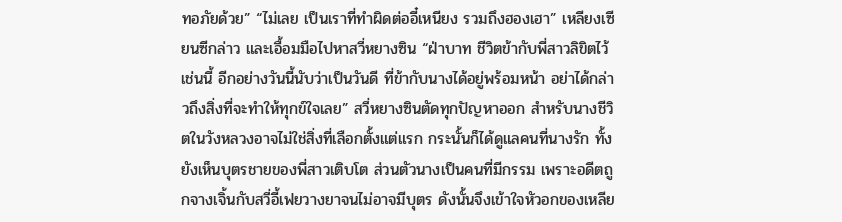ทอภัยด้วย” “ไม่เลย เป็นเราที่ทำผิดต่ออี๋เหนียง รวมถึงฮองเฮา” เหลียงเซียนซีกล่าว และเอื้อมมือไปหาสวี่หยางซิน “ฝ่าบาท ชีวิตข้ากับพี่สาวลิขิตไว้เช่นนี้ อีกอย่างวันนี้นับว่าเป็นวันดี ที่ข้ากับนางได้อยู่พร้อมหน้า อย่าได้กล่าวถึงสิ่งที่จะทำให้ทุกข์ใจเลย” สวี่หยางซินตัดทุกปัญหาออก สำหรับนางชีวิตในวังหลวงอาจไม่ใช่สิ่งที่เลือกตั้งแต่แรก กระนั้นก็ได้ดูแลคนที่นางรัก ทั้งยังเห็นบุตรชายของพี่สาวเติบโต ส่วนตัวนางเป็นคนที่มีกรรม เพราะอดีตถูกจางเจิ้นกับสวี่อี้เฟยวางยาจนไม่อาจมีบุตร ดังนั้นจึงเข้าใจหัวอกของเหลีย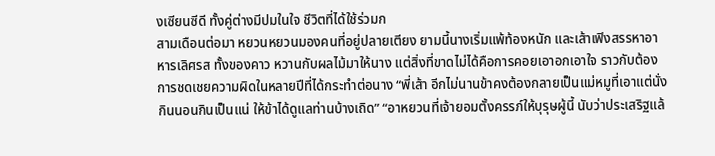งเซียนซีดี ทั้งคู่ต่างมีปมในใจ ชีวิตที่ได้ใช้ร่วมก
สามเดือนต่อมา หยวนหยวนมองคนที่อยู่ปลายเตียง ยามนี้นางเริ่มแพ้ท้องหนัก และเส้าเฟิงสรรหาอาหารเลิศรส ทั้งของคาว หวานกับผลไม้มาให้นาง แต่สิ่งที่ขาดไม่ได้คือการคอยเอาอกเอาใจ ราวกับต้องการชดเชยความผิดในหลายปีที่ได้กระทำต่อนาง “พี่เส้า อีกไม่นานข้าคงต้องกลายเป็นแม่หมูที่เอาแต่นั่งกินนอนกินเป็นแน่ ให้ข้าได้ดูแลท่านบ้างเถิด” “อาหยวนที่เจ้ายอมตั้งครรภ์ให้บุรุษผู้นี้ นับว่าประเสริฐแล้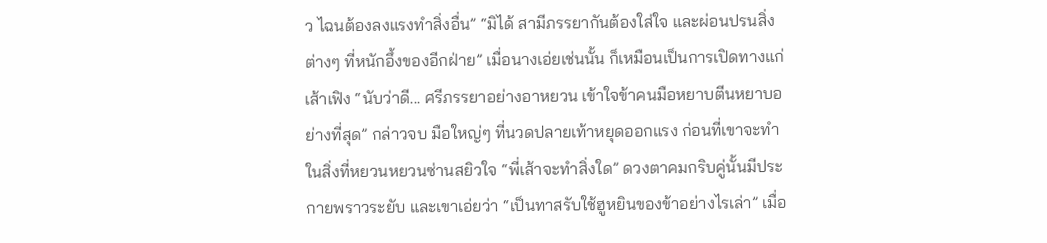ว ไฉนต้องลงแรงทำสิ่งอื่น” “มิได้ สามีภรรยากันต้องใส่ใจ และผ่อนปรนสิ่งต่างๆ ที่หนักอึ้งของอีกฝ่าย” เมื่อนางเอ่ยเช่นนั้น ก็เหมือนเป็นการเปิดทางแก่เส้าเฟิง “นับว่าดี... ศรีภรรยาอย่างอาหยวน เข้าใจข้าคนมือหยาบตีนหยาบอย่างที่สุด” กล่าวจบ มือใหญ่ๆ ที่นวดปลายเท้าหยุดออกแรง ก่อนที่เขาจะทำในสิ่งที่หยวนหยวนซ่านสยิวใจ “พี่เส้าจะทำสิ่งใด” ดวงตาคมกริบคู่นั้นมีประกายพราวระยับ และเขาเอ่ยว่า “เป็นทาสรับใช้ฮูหยินของข้าอย่างไรเล่า” เมื่อ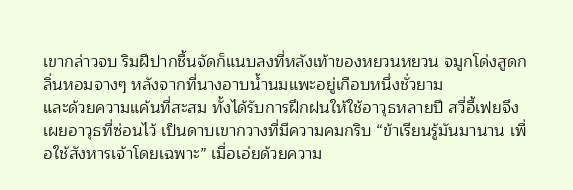เขากล่าวจบ ริมฝีปากชื้นจัดก็แนบลงที่หลังเท้าของหยวนหยวน จมูกโด่งสูดกลิ่นหอมจางๆ หลังจากที่นางอาบน้ำนมแพะอยู่เกือบหนึ่งชั่วยาม
และด้วยความแค้นที่สะสม ทั้งได้รับการฝึกฝนให้ใช้อาวุธหลายปี สวี่อี้เฟยจึงเผยอาวุธที่ซ่อนไว้ เป็นดาบเขากวางที่มีความคมกริบ “ข้าเรียนรู้มันมานาน เพื่อใช้สังหารเจ้าโดยเฉพาะ” เมื่อเอ่ยด้วยความ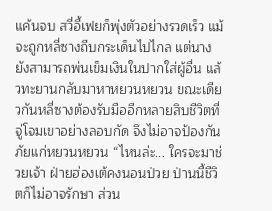แค้นจบ สวี่อี้เฟยก็พุ่งตัวอย่างรวดเร็ว แม้จะถูกหลี่ซางถีบกระเด็นไปไกล แต่นางยังสามารถพ่นเข็มเงินในปากใส่ผู้อื่น แล้วทะยานกลับมาหาหยวนหยวน ขณะเดียวกันหลี่ซางต้องรับมืออีกหลายสิบชีวิตที่จู่โจมเขาอย่างลอบกัด จึงไม่อาจป้องกันภัยแก่หยวนหยวน “ไหนล่ะ... ใครจะมาช่วยเจ้า ฝ่ายฮ่องเต้คงนอนป่วย ป่านนี้ชีวิตก็ไม่อาจรักษา ส่วน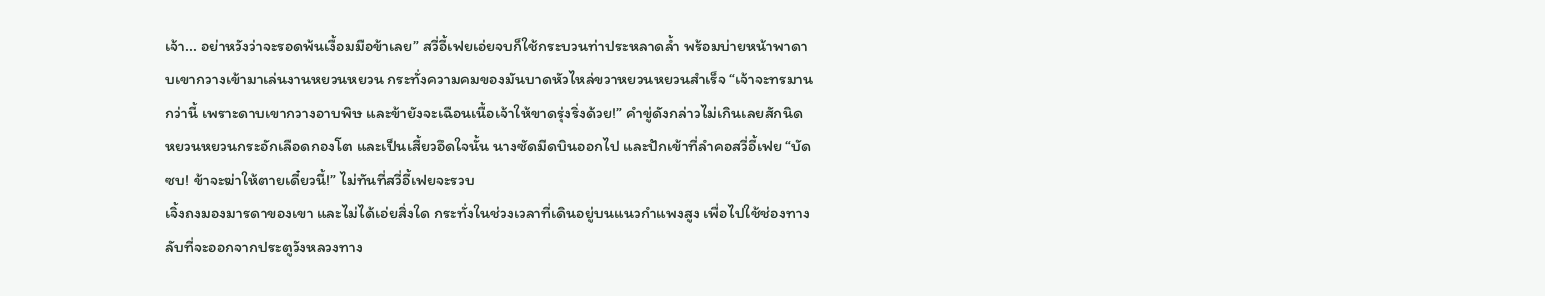เจ้า... อย่าหวังว่าจะรอดพ้นเงื้อมมือข้าเลย” สวี่อี้เฟยเอ่ยจบก็ใช้กระบวนท่าประหลาดล้ำ พร้อมบ่ายหน้าพาดาบเขากวางเข้ามาเล่นงานหยวนหยวน กระทั่งความคมของมันบาดหัวไหล่ขวาหยวนหยวนสำเร็จ “เจ้าจะทรมานกว่านี้ เพราะดาบเขากวางอาบพิษ และข้ายังจะเฉือนเนื้อเจ้าให้ขาดรุ่งริ่งด้วย!” คำขู่ดังกล่าวไม่เกินเลยสักนิด หยวนหยวนกระอักเลือดกองโต และเป็นเสี้ยวอึดใจนั้น นางซัดมีดบินออกไป และปักเข้าที่ลำคอสวี่อี้เฟย “บัดซบ! ข้าจะฆ่าให้ตายเดี๋ยวนี้!” ไม่ทันที่สวี่อี้เฟยจะรวบ
เจิ้งถงมองมารดาของเขา และไม่ได้เอ่ยสิ่งใด กระทั่งในช่วงเวลาที่เดินอยู่บนแนวกำแพงสูง เพื่อไปใช้ช่องทางลับที่จะออกจากประตูวังหลวงทาง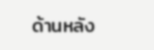ด้านหลัง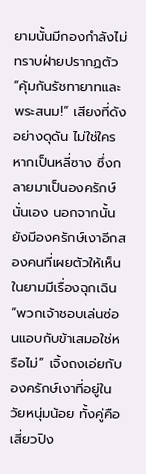ยามนั้นมีกองกำลังไม่ทราบฝ่ายปรากฏตัว “คุ้มกันรัชทายาทและพระสนม!” เสียงที่ดังอย่างดุดัน ไม่ใช่ใครหากเป็นหลี่ซาง ซึ่งกลายมาเป็นองครักษ์นั่นเอง นอกจากนั้นยังมีองครักษ์เงาอีกสองคนที่เผยตัวให้เห็นในยามมีเรื่องฉุกเฉิน “พวกเจ้าชอบเล่นซ่อนแอบกับข้าเสมอใช่หรือไม่” เจิ้งถงเอ่ยกับองครักษ์เงาที่อยู่ในวัยหนุ่มน้อย ทั้งคู่คือเสี่ยวปิง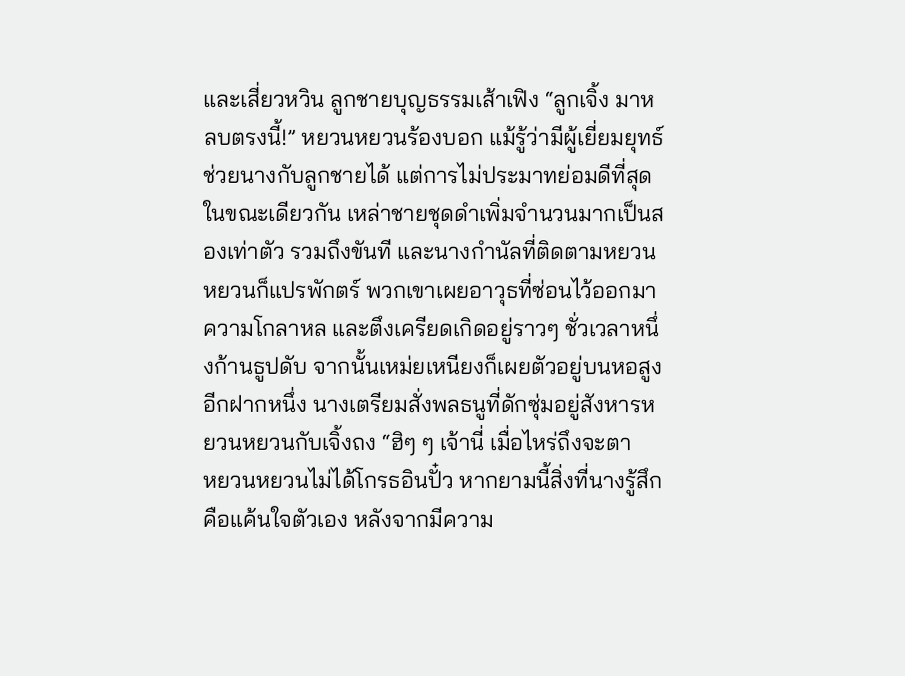และเสี่ยวหวิน ลูกชายบุญธรรมเส้าเฟิง “ลูกเจิ้ง มาหลบตรงนี้!” หยวนหยวนร้องบอก แม้รู้ว่ามีผู้เยี่ยมยุทธ์ช่วยนางกับลูกชายได้ แต่การไม่ประมาทย่อมดีที่สุด ในขณะเดียวกัน เหล่าชายชุดดำเพิ่มจำนวนมากเป็นสองเท่าตัว รวมถึงขันที และนางกำนัลที่ติดตามหยวนหยวนก็แปรพักตร์ พวกเขาเผยอาวุธที่ซ่อนไว้ออกมา ความโกลาหล และตึงเครียดเกิดอยู่ราวๆ ชั่วเวลาหนึ่งก้านธูปดับ จากนั้นเหม่ยเหนียงก็เผยตัวอยู่บนหอสูงอีกฝากหนึ่ง นางเตรียมสั่งพลธนูที่ดักซุ่มอยู่สังหารหยวนหยวนกับเจิ้งถง “ฮิๆ ๆ เจ้านี่ เมื่อไหร่ถึงจะตา
หยวนหยวนไม่ได้โกรธอินปั๋ว หากยามนี้สิ่งที่นางรู้สึกคือแค้นใจตัวเอง หลังจากมีความ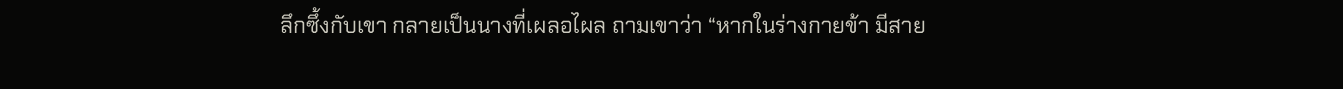ลึกซึ้งกับเขา กลายเป็นนางที่เผลอไผล ถามเขาว่า “หากในร่างกายข้า มีสาย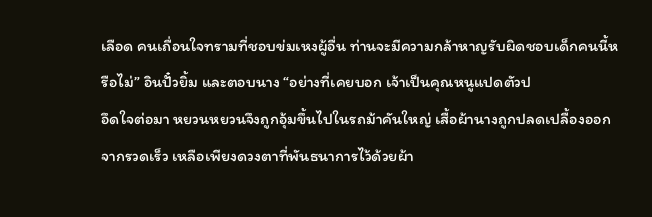เลือด คนเถื่อนใจทรามที่ชอบข่มเหงผู้อื่น ท่านจะมีความกล้าหาญรับผิดชอบเด็กคนนี้หรือไม่” อินปั๋วยิ้ม และตอบนาง “อย่างที่เคยบอก เจ้าเป็นคุณหนูแปดตัวป
อึดใจต่อมา หยวนหยวนจึงถูกอุ้มขึ้นไปในรถม้าคันใหญ่ เสื้อผ้านางถูกปลดเปลื้องออกจากรวดเร็ว เหลือเพียงดวงตาที่พันธนาการไว้ด้วยผ้า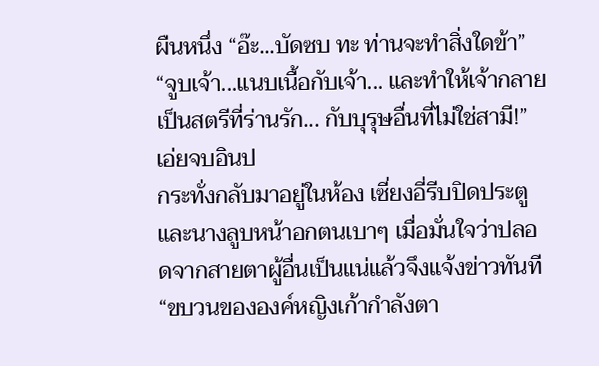ผืนหนึ่ง “อ๊ะ...บัดซบ ทะ ท่านจะทำสิ่งใดข้า” “จูบเจ้า...แนบเนื้อกับเจ้า... และทำให้เจ้ากลายเป็นสตรีที่ร่านรัก... กับบุรุษอื่นที่ไม่ใช่สามี!” เอ่ยจบอินป
กระทั่งกลับมาอยู่ในห้อง เซี่ยงอี่รีบปิดประตู และนางลูบหน้าอกตนเบาๆ เมื่อมั่นใจว่าปลอดจากสายตาผู้อื่นเป็นแน่แล้วจึงแจ้งข่าวทันที “ขบวนขององค์หญิงเก้ากำลังตา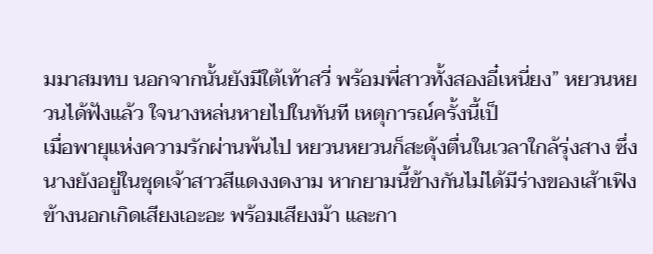มมาสมทบ นอกจากนั้นยังมีใต้เท้าสวี่ พร้อมพี่สาวทั้งสองอี๋เหนี่ยง” หยวนหยวนได้ฟังแล้ว ใจนางหล่นหายไปในทันที เหตุการณ์ครั้งนี้เป็
เมื่อพายุแห่งความรักผ่านพ้นไป หยวนหยวนก็สะดุ้งตื่นในเวลาใกล้รุ่งสาง ซึ่งนางยังอยู่ในชุดเจ้าสาวสีแดงงดงาม หากยามนี้ข้างกันไม่ได้มีร่างของเส้าเฟิง ข้างนอกเกิดเสียงเอะอะ พร้อมเสียงม้า และกา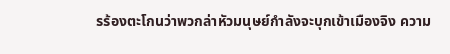รร้องตะโกนว่าพวกล่าหัวมนุษย์กำลังจะบุกเข้าเมืองจิง ความ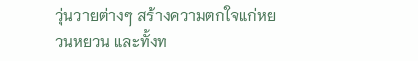วุ่นวายต่างๆ สร้างความตกใจแก่หยวนหยวน และทั้งท